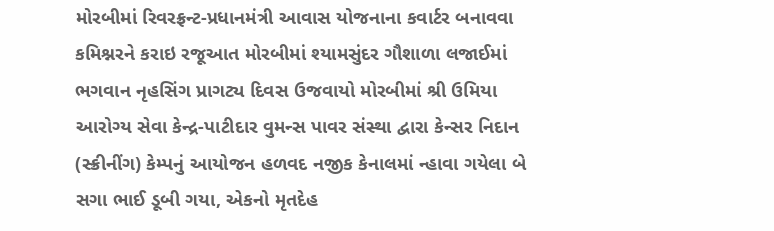મોરબીમાં રિવરફ્રન્ટ-પ્રધાનમંત્રી આવાસ યોજનાના કવાર્ટર બનાવવા કમિશ્નરને કરાઇ રજૂઆત મોરબીમાં શ્યામસુંદર ગૌશાળા લજાઈમાં ભગવાન નૃહસિંગ પ્રાગટ્ય દિવસ ઉજવાયો મોરબીમાં શ્રી ઉમિયા આરોગ્ય સેવા કેન્દ્ર-પાટીદાર વુમન્સ પાવર સંસ્થા દ્વારા કેન્સર નિદાન (સ્ક્રીનીંગ) કેમ્પનું આયોજન હળવદ નજીક કેનાલમાં ન્હાવા ગયેલા બે સગા ભાઈ ડૂબી ગયા, એકનો મૃતદેહ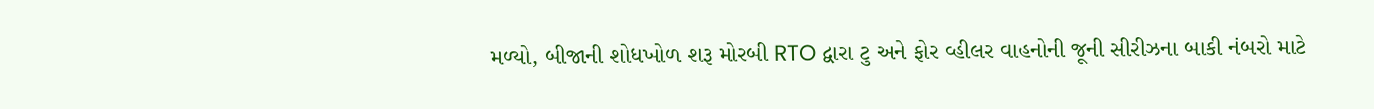મળ્યો, બીજાની શોધખોળ શરૂ મોરબી RTO દ્વારા ટુ અને ફોર વ્હીલર વાહનોની જૂની સીરીઝના બાકી નંબરો માટે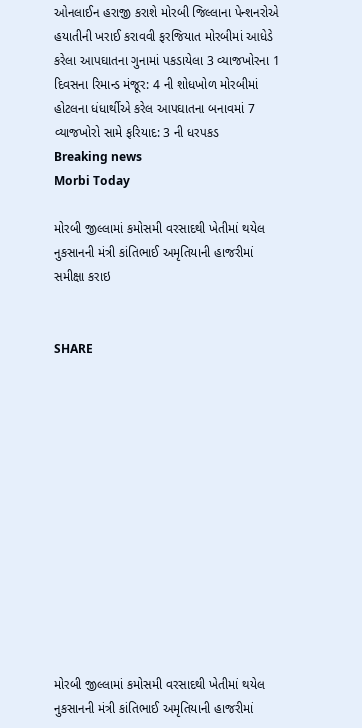ઓનલાઈન હરાજી કરાશે મોરબી જિલ્લાના પેન્શનરોએ હયાતીની ખરાઈ કરાવવી ફરજિયાત મોરબીમાં આધેડે કરેલા આપઘાતના ગુનામાં પકડાયેલા 3 વ્યાજખોરના 1 દિવસના રિમાન્ડ મંજૂર: 4 ની શોધખોળ મોરબીમાં હોટલના ધંધાર્થીએ કરેલ આપઘાતના બનાવમાં 7 વ્યાજખોરો સામે ફરિયાદ: 3 ની ધરપકડ
Breaking news
Morbi Today

મોરબી જીલ્લામાં કમોસમી વરસાદથી ખેતીમાં થયેલ નુકસાનની મંત્રી કાંતિભાઈ અમૃતિયાની હાજરીમાં સમીક્ષા કરાઇ


SHARE













મોરબી જીલ્લામાં કમોસમી વરસાદથી ખેતીમાં થયેલ નુકસાનની મંત્રી કાંતિભાઈ અમૃતિયાની હાજરીમાં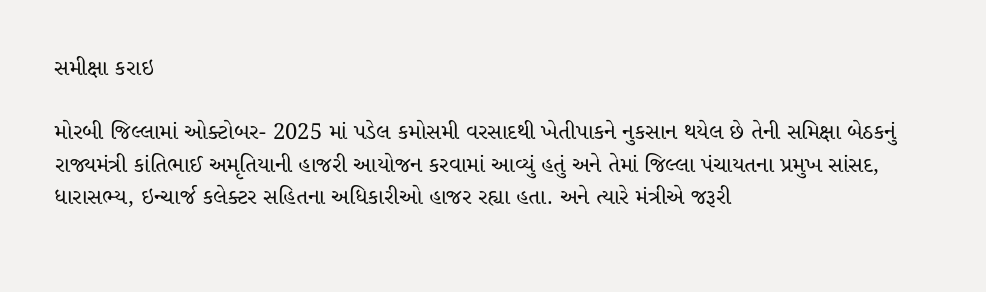સમીક્ષા કરાઇ

મોરબી જિલ્લામાં ઓક્ટોબર- 2025 માં પડેલ કમોસમી વરસાદથી ખેતીપાકને નુકસાન થયેલ છે તેની સમિક્ષા બેઠકનું રાજ્યમંત્રી કાંતિભાઈ અમૃતિયાની હાજરી આયોજન કરવામાં આવ્યું હતું અને તેમાં જિલ્લા પંચાયતના પ્રમુખ સાંસદ, ધારાસભ્ય, ઇન્ચાર્જ કલેક્ટર સહિતના અધિકારીઓ હાજર રહ્યા હતા. અને ત્યારે મંત્રીએ જરૂરી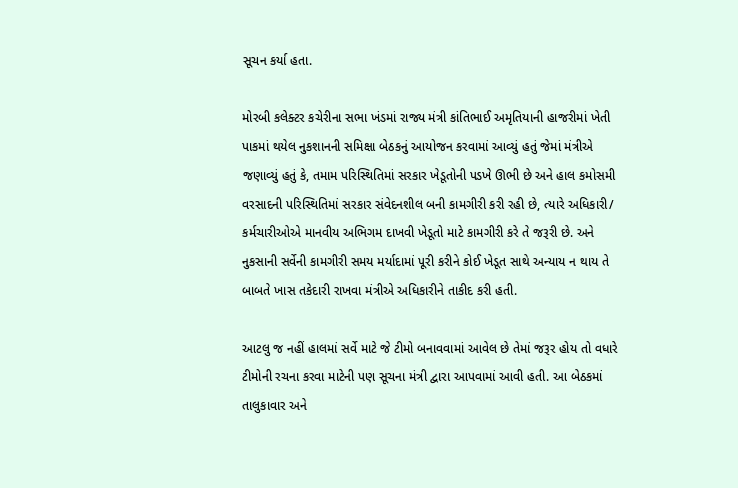સૂચન કર્યા હતા.

મોરબી કલેક્ટર કચેરીના સભા ખંડમાં રાજ્ય મંત્રી કાંતિભાઈ અમૃતિયાની હાજરીમાં ખેતી પાકમાં થયેલ નુકશાનની સમિક્ષા બેઠકનું આયોજન કરવામાં આવ્યું હતું જેમાં મંત્રીએ જણાવ્યું હતું કે, તમામ પરિસ્થિતિમાં સરકાર ખેડૂતોની પડખે ઊભી છે અને હાલ કમોસમી વરસાદની પરિસ્થિતિમાં સરકાર સંવેદનશીલ બની કામગીરી કરી રહી છે, ત્યારે અધિકારી/ કર્મચારીઓએ માનવીય અભિગમ દાખવી ખેડૂતો માટે કામગીરી કરે તે જરૂરી છે. અને નુકસાની સર્વેની કામગીરી સમય મર્યાદામાં પૂરી કરીને કોઈ ખેડૂત સાથે અન્યાય ન થાય તે બાબતે ખાસ તકેદારી રાખવા મંત્રીએ અધિકારીને તાકીદ કરી હતી.

આટલુ જ નહીં હાલમાં સર્વે માટે જે ટીમો બનાવવામાં આવેલ છે તેમાં જરૂર હોય તો વધારે ટીમોની રચના કરવા માટેની પણ સૂચના મંત્રી દ્વારા આપવામાં આવી હતી. આ બેઠકમાં તાલુકાવાર અને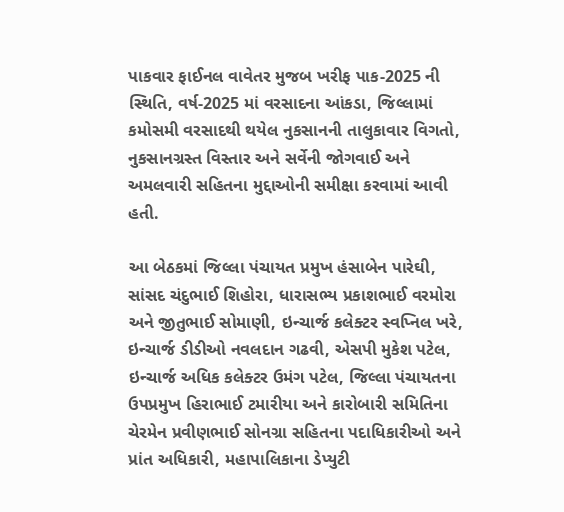પાકવાર ફાઈનલ વાવેતર મુજબ ખરીફ પાક-2025 ની સ્થિતિ, વર્ષ-2025 માં વરસાદના આંકડા, જિલ્લામાં કમોસમી વરસાદથી થયેલ નુકસાનની તાલુકાવાર વિગતો, નુકસાનગ્રસ્ત વિસ્તાર અને સર્વેની જોગવાઈ અને અમલવારી સહિતના મુદ્દાઓની સમીક્ષા કરવામાં આવી હતી.

આ બેઠકમાં જિલ્લા પંચાયત પ્રમુખ હંસાબેન પારેઘી, સાંસદ ચંદુભાઈ શિહોરા, ધારાસભ્ય પ્રકાશભાઈ વરમોરા અને જીતુભાઈ સોમાણી, ઇન્ચાર્જ કલેક્ટર સ્વપ્નિલ ખરે, ઇન્ચાર્જ ડીડીઓ નવલદાન ગઢવી, એસપી મુકેશ પટેલ, ઇન્ચાર્જ અધિક કલેક્ટર ઉમંગ પટેલ, જિલ્લા પંચાયતના ઉપપ્રમુખ હિરાભાઈ ટમારીયા અને કારોબારી સમિતિના ચેરમેન પ્રવીણભાઈ સોનગ્રા સહિતના પદાધિકારીઓ અને પ્રાંત અધિકારી, મહાપાલિકાના ડેપ્યુટી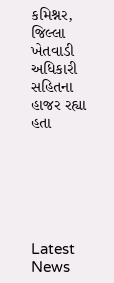કમિશ્નર, જિલ્લા ખેતવાડી અધિકારી સહિતના હાજર રહ્યા હતા






Latest News